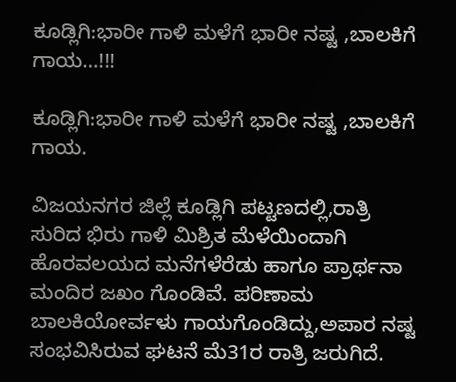ಕೂಡ್ಲಿಗಿ:ಭಾರೀ ಗಾಳಿ ಮಳೆಗೆ ಭಾರೀ ನಷ್ಟ ,ಬಾಲಕಿಗೆ ಗಾಯ…!!!

ಕೂಡ್ಲಿಗಿ:ಭಾರೀ ಗಾಳಿ ಮಳೆಗೆ ಭಾರೀ ನಷ್ಟ ,ಬಾಲಕಿಗೆ ಗಾಯ.

ವಿಜಯನಗರ ಜಿಲ್ಲೆ ಕೂಡ್ಲಿಗಿ ಪಟ್ಟಣದಲ್ಲಿ,ರಾತ್ರಿ ಸುರಿದ ಭಿರು ಗಾಳಿ ಮಿಶ್ರಿತ ಮೆಳೆಯಿಂದಾಗಿ ಹೊರವಲಯದ ಮನೆಗಳೆರೆಡು ಹಾಗೂ ಪ್ರಾರ್ಥನಾ ಮಂದಿರ ಜಖಂ ಗೊಂಡಿವೆ. ಪರಿಣಾಮ ಬಾಲಕಿಯೋರ್ವಳು ಗಾಯಗೊಂಡಿದ್ದು,ಅಪಾರ ನಷ್ಟ ಸಂಭವಿಸಿರುವ ಘಟನೆ ಮೆ31ರ ರಾತ್ರಿ ಜರುಗಿದೆ.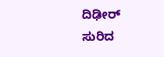ದಿಢೀರ್ ಸುರಿದ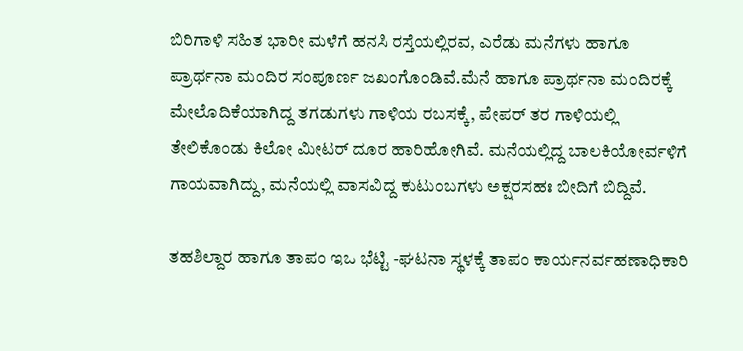ಬಿರಿಗಾಳಿ ಸಹಿತ ಭಾರೀ ಮಳೆಗೆ ಹನಸಿ ರಸ್ತೆಯಲ್ಲಿರವ, ಎರೆಡು ಮನೆಗಳು ಹಾಗೂ ಪ್ರಾರ್ಥನಾ ಮಂದಿರ ಸಂಪೂರ್ಣ ಜಖಂಗೊಂಡಿವೆ.ಮೆನೆ ಹಾಗೂ ಪ್ರಾರ್ಥನಾ ಮಂದಿರಕ್ಕೆ ಮೇಲೊದಿಕೆಯಾಗಿದ್ದ ತಗಡುಗಳು ಗಾಳಿಯ ರಬಸಕ್ಕೆ, ಪೇಪರ್ ತರ ಗಾಳಿಯಲ್ಲಿ ತೇಲಿಕೊಂಡು ಕಿಲೋ ಮೀಟರ್ ದೂರ ಹಾರಿಹೋಗಿವೆ. ಮನೆಯಲ್ಲಿದ್ದ ಬಾಲಕಿಯೋರ್ವಳಿಗೆ ಗಾಯವಾಗಿದ್ದು, ಮನೆಯಲ್ಲಿ ವಾಸವಿದ್ದ ಕುಟುಂಬಗಳು ಅಕ್ಷರಸಹಃ ಬೀದಿಗೆ ಬಿದ್ದಿವೆ.

ತಹಶಿಲ್ದಾರ ಹಾಗೂ ತಾಪಂ ಇಒ ಭೆಟ್ಟಿ -ಘಟನಾ ಸ್ಥಳಕ್ಕೆ ತಾಪಂ ಕಾರ್ಯನರ್ವಹಣಾಧಿಕಾರಿ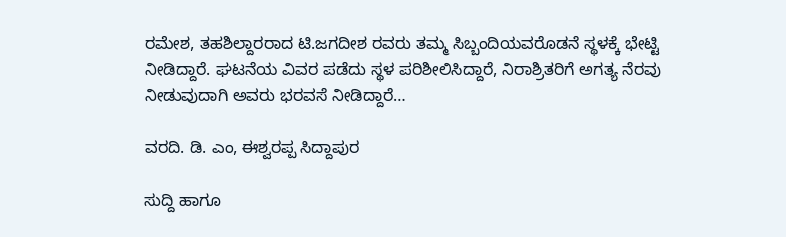ರಮೇಶ, ತಹಶಿಲ್ದಾರರಾದ ಟಿ.ಜಗದೀಶ ರವರು ತಮ್ಮ ಸಿಬ್ಬಂದಿಯವರೊಡನೆ ಸ್ಥಳಕ್ಕೆ ಭೇಟ್ಟಿ ನೀಡಿದ್ದಾರೆ. ಘಟನೆಯ ವಿವರ ಪಡೆದು ಸ್ಥಳ ಪರಿಶೀಲಿಸಿದ್ದಾರೆ, ನಿರಾಶ್ರಿತರಿಗೆ ಅಗತ್ಯ ನೆರವು ನೀಡುವುದಾಗಿ ಅವರು ಭರವಸೆ ನೀಡಿದ್ದಾರೆ…

ವರದಿ. ಡಿ. ಎಂ, ಈಶ್ವರಪ್ಪ ಸಿದ್ದಾಪುರ

ಸುದ್ದಿ ಹಾಗೂ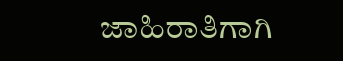ಜಾಹಿರಾತಿಗಾಗಿ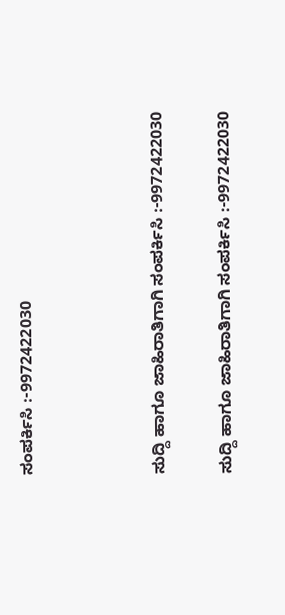ಸಂಪರ್ಕಿಸಿ :-9972422030



ಸುದ್ದಿ ಹಾಗೂ ಜಾಹಿರಾತಿಗಾಗಿ ಸಂಪರ್ಕಿಸಿ :-9972422030

ಸುದ್ದಿ ಹಾಗೂ ಜಾಹಿರಾತಿಗಾಗಿ ಸಂಪರ್ಕಿಸಿ :-9972422030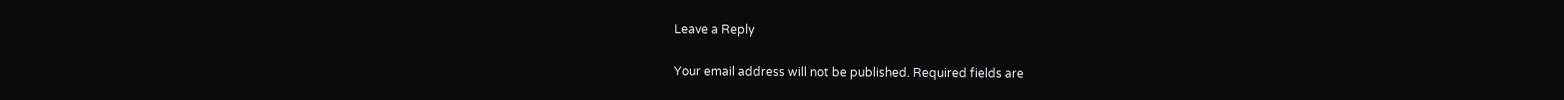Leave a Reply

Your email address will not be published. Required fields are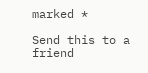marked *

Send this to a friend